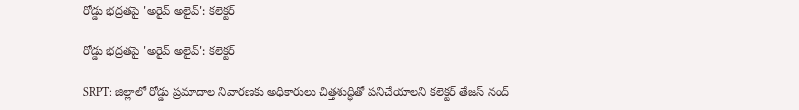రోడ్డు భద్రతపై 'అరైవ్ అలైవ్': కలెక్టర్

రోడ్డు భద్రతపై 'అరైవ్ అలైవ్': కలెక్టర్

SRPT: జిల్లాలో రోడ్డు ప్రమాదాల నివారణకు అధికారులు చిత్తశుద్ధితో పనిచేయాలని కలెక్టర్ తేజస్ నంద్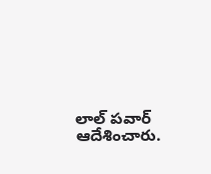లాల్ పవార్ ఆదేశించారు.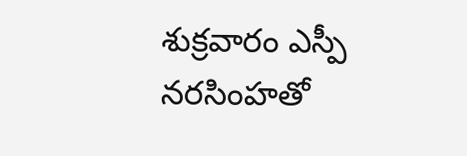శుక్రవారం ఎస్పీ నరసింహతో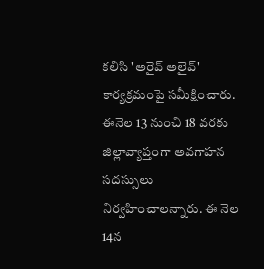కలిసి 'అరైవ్ అలైవ్' కార్యక్రమంపై సమీక్షించారు. ఈనెల 13 నుంచి 18 వరకు జిల్లావ్యాప్తంగా అవగాహన సదస్సులు నిర్వహించాలన్నారు. ఈ నెల 14న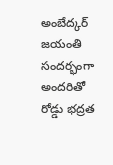అంబేద్కర్ జయంతి సందర్భంగా అందరితో రోడ్డు భద్రత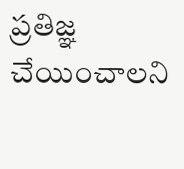ప్రతిజ్ఞ చేయించాలని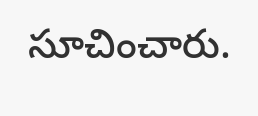సూచించారు.